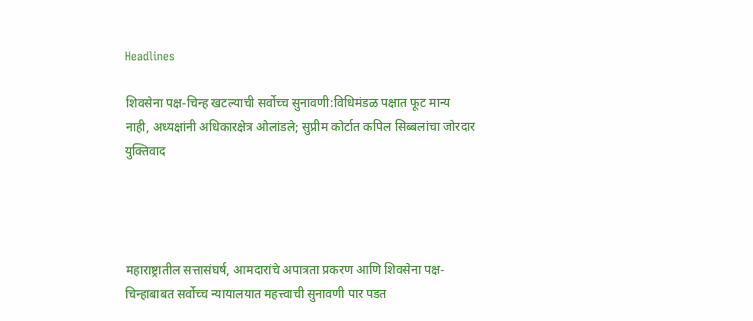Headlines

शिवसेना पक्ष-चिन्ह खटल्याची सर्वोच्च सुनावणी:विधिमंडळ पक्षात फूट मान्य नाही, अध्यक्षांनी अधिकारक्षेत्र ओलांडले; सुप्रीम कोर्टात कपिल सिब्बलांचा जोरदार युक्तिवाद




महाराष्ट्रातील सत्तासंघर्ष, आमदारांचे अपात्रता प्रकरण आणि शिवसेना पक्ष-चिन्हाबाबत सर्वोच्च न्यायालयात महत्त्वाची सुनावणी पार पडत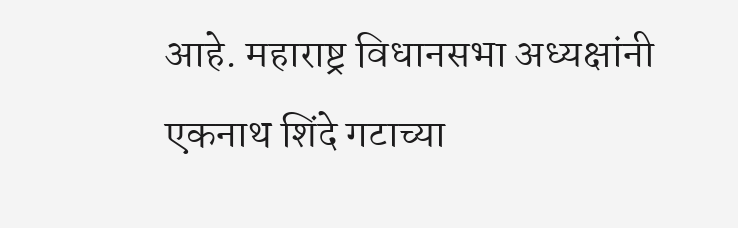आहे. महाराष्ट्र विधानसभा अध्यक्षांनी एकनाथ शिंदे गटाच्या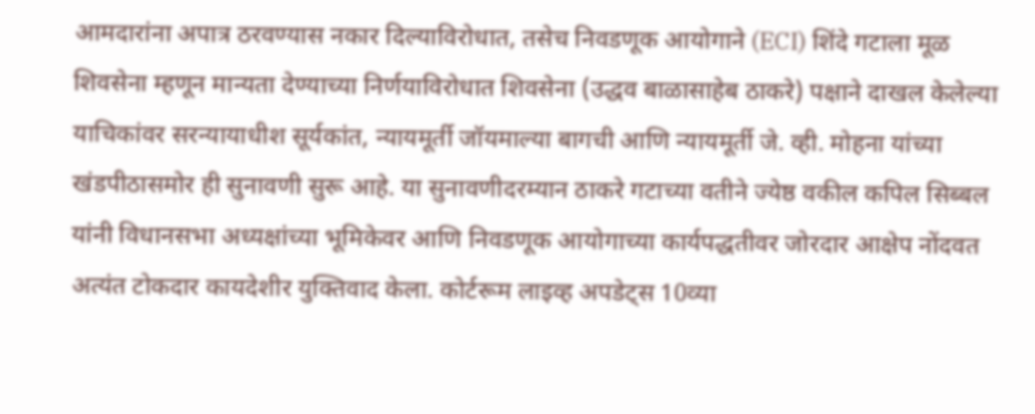आमदारांना अपात्र ठरवण्यास नकार दिल्याविरोधात, तसेच निवडणूक आयोगाने (ECI) शिंदे गटाला मूळ शिवसेना म्हणून मान्यता देण्याच्या निर्णयाविरोधात शिवसेना (उद्धव बाळासाहेब ठाकरे) पक्षाने दाखल केलेल्या याचिकांवर सरन्यायाधीश सूर्यकांत, न्यायमूर्ती जॉयमाल्या बागची आणि न्यायमूर्ती जे. व्ही. मोहना यांच्या खंडपीठासमोर ही सुनावणी सुरू आहे. या सुनावणीदरम्यान ठाकरे गटाच्या वतीने ज्येष्ठ वकील कपिल सिब्बल यांनी विधानसभा अध्यक्षांच्या भूमिकेवर आणि निवडणूक आयोगाच्या कार्यपद्धतीवर जोरदार आक्षेप नोंदवत अत्यंत टोकदार कायदेशीर युक्तिवाद केला. कोर्टरूम लाइव्ह अपडेट्स 10व्या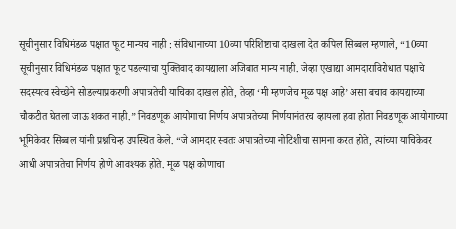सूचीनुसार विधिमंडळ पक्षात फूट मान्यच नाही : संविधानाच्या 10व्या परिशिष्टाचा दाखला देत कपिल सिब्बल म्हणाले, “10व्या सूचीनुसार विधिमंडळ पक्षात फूट पडल्याचा युक्तिवाद कायद्याला अजिबात मान्य नाही. जेव्हा एखाद्या आमदाराविरोधात पक्षाचे सदस्यत्व स्वेच्छेने सोडल्याप्रकरणी अपात्रतेची याचिका दाखल होते, तेव्हा ‘मी म्हणजेच मूळ पक्ष आहे’ असा बचाव कायद्याच्या चौकटीत घेतला जाऊ शकत नाही.” निवडणूक आयोगाचा निर्णय अपात्रतेच्या निर्णयानंतरच व्हायला हवा होता निवडणूक आयोगाच्या भूमिकेवर सिब्बल यांनी प्रश्नचिन्ह उपस्थित केले. “जे आमदार स्वतः अपात्रतेच्या नोटिशीचा सामना करत होते, त्यांच्या याचिकेवर आधी अपात्रतेचा निर्णय होणे आवश्यक होते. मूळ पक्ष कोणाचा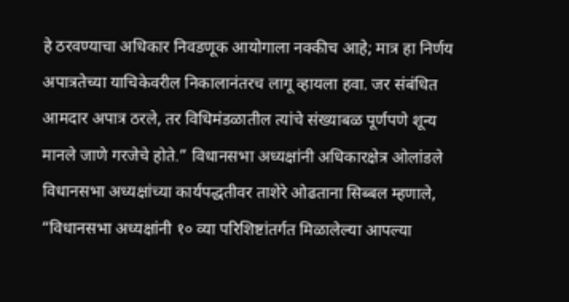हे ठरवण्याचा अधिकार निवडणूक आयोगाला नक्कीच आहे; मात्र हा निर्णय अपात्रतेच्या याचिकेवरील निकालानंतरच लागू व्हायला हवा. जर संबंधित आमदार अपात्र ठरले, तर विधिमंडळातील त्यांचे संख्याबळ पूर्णपणे शून्य मानले जाणे गरजेचे होते.” विधानसभा अध्यक्षांनी अधिकारक्षेत्र ओलांडले विधानसभा अध्यक्षांच्या कार्यपद्धतीवर ताशेरे ओढताना सिब्बल म्हणाले, “विधानसभा अध्यक्षांनी १० व्या परिशिष्टांतर्गत मिळालेल्या आपल्या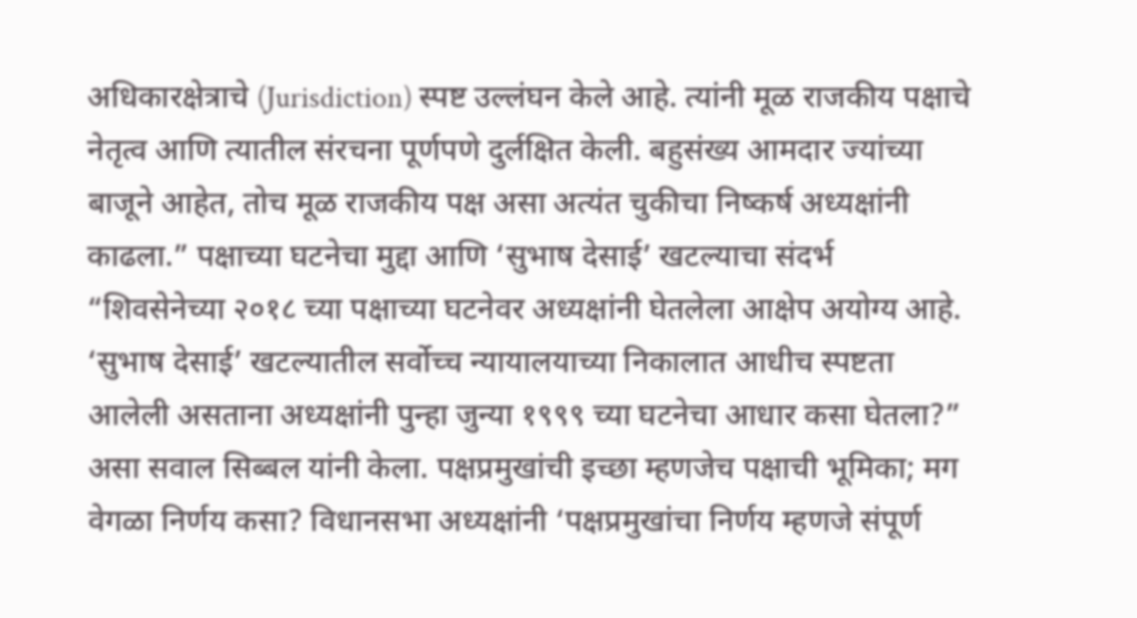अधिकारक्षेत्राचे (Jurisdiction) स्पष्ट उल्लंघन केले आहे. त्यांनी मूळ राजकीय पक्षाचे नेतृत्व आणि त्यातील संरचना पूर्णपणे दुर्लक्षित केली. बहुसंख्य आमदार ज्यांच्या बाजूने आहेत, तोच मूळ राजकीय पक्ष असा अत्यंत चुकीचा निष्कर्ष अध्यक्षांनी काढला.” पक्षाच्या घटनेचा मुद्दा आणि ‘सुभाष देसाई’ खटल्याचा संदर्भ “शिवसेनेच्या २०१८ च्या पक्षाच्या घटनेवर अध्यक्षांनी घेतलेला आक्षेप अयोग्य आहे. ‘सुभाष देसाई’ खटल्यातील सर्वोच्च न्यायालयाच्या निकालात आधीच स्पष्टता आलेली असताना अध्यक्षांनी पुन्हा जुन्या १९९९ च्या घटनेचा आधार कसा घेतला?” असा सवाल सिब्बल यांनी केला. पक्षप्रमुखांची इच्छा म्हणजेच पक्षाची भूमिका; मग वेगळा निर्णय कसा? विधानसभा अध्यक्षांनी ‘पक्षप्रमुखांचा निर्णय म्हणजे संपूर्ण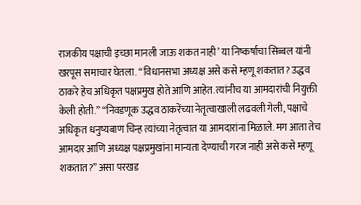राजकीय पक्षाची इच्छा मानली जाऊ शकत नाही’ या निष्कर्षाचा सिब्बल यांनी खरपूस समाचार घेतला. “विधानसभा अध्यक्ष असे कसे म्हणू शकतात? उद्धव ठाकरे हेच अधिकृत पक्षप्रमुख होते आणि आहेत. त्यांनीच या आमदारांची नियुक्ती केली होती.” “निवडणूक उद्धव ठाकरेंच्या नेतृत्वाखाली लढवली गेली, पक्षाचे अधिकृत धनुष्यबाण चिन्ह त्यांच्या नेतृत्वात या आमदारांना मिळाले. मग आता तेच आमदार आणि अध्यक्ष पक्षप्रमुखांना मान्यता देण्याची गरज नाही असे कसे म्हणू शकतात?” असा परखड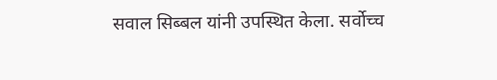सवाल सिब्बल यांनी उपस्थित केला. सर्वोच्च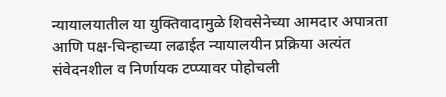न्यायालयातील या युक्तिवादामुळे शिवसेनेच्या आमदार अपात्रता आणि पक्ष-चिन्हाच्या लढाईत न्यायालयीन प्रक्रिया अत्यंत संवेदनशील व निर्णायक टप्प्यावर पोहोचली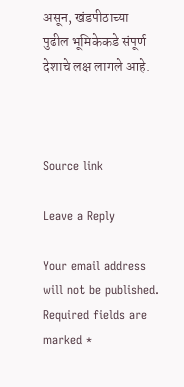असून, खंडपीठाच्या पुढील भूमिकेकडे संपूर्ण देशाचे लक्ष लागले आहे.



Source link

Leave a Reply

Your email address will not be published. Required fields are marked *